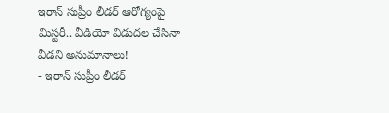ఇరాన్ సుప్రీం లీడర్ ఆరోగ్యంపై మిస్టరీ.. వీడియో విడుదల చేసినా వీడని అనుమానాలు!
- ఇరాన్ సుప్రీం లీడర్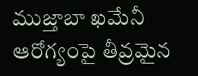ముజ్తాబా ఖమేనీ ఆరోగ్యంపై తీవ్రమైన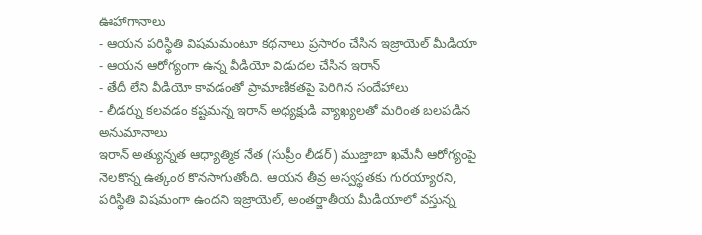ఊహాగానాలు
- ఆయన పరిస్థితి విషమమంటూ కథనాలు ప్రసారం చేసిన ఇజ్రాయెల్ మీడియా
- ఆయన ఆరోగ్యంగా ఉన్న వీడియో విడుదల చేసిన ఇరాన్
- తేదీ లేని వీడియో కావడంతో ప్రామాణికతపై పెరిగిన సందేహాలు
- లీడర్ను కలవడం కష్టమన్న ఇరాన్ అధ్యక్షుడి వ్యాఖ్యలతో మరింత బలపడిన అనుమానాలు
ఇరాన్ అత్యున్నత ఆధ్యాత్మిక నేత (సుప్రీం లీడర్) ముజ్తాబా ఖమేనీ ఆరోగ్యంపై నెలకొన్న ఉత్కంఠ కొనసాగుతోంది. ఆయన తీవ్ర అస్వస్థతకు గురయ్యారని, పరిస్థితి విషమంగా ఉందని ఇజ్రాయెల్, అంతర్జాతీయ మీడియాలో వస్తున్న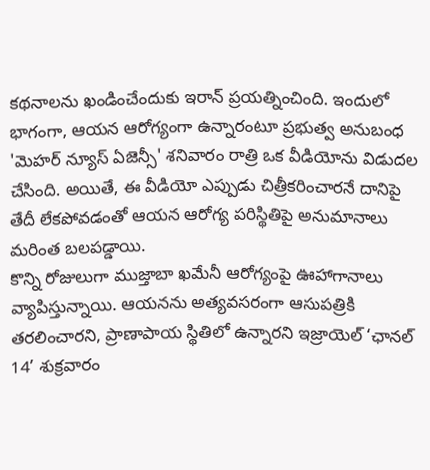కథనాలను ఖండించేందుకు ఇరాన్ ప్రయత్నించింది. ఇందులో భాగంగా, ఆయన ఆరోగ్యంగా ఉన్నారంటూ ప్రభుత్వ అనుబంధ 'మెహర్ న్యూస్ ఏజెన్సీ' శనివారం రాత్రి ఒక వీడియోను విడుదల చేసింది. అయితే, ఈ వీడియో ఎప్పుడు చిత్రీకరించారనే దానిపై తేదీ లేకపోవడంతో ఆయన ఆరోగ్య పరిస్థితిపై అనుమానాలు మరింత బలపడ్డాయి.
కొన్ని రోజులుగా ముజ్తాబా ఖమేనీ ఆరోగ్యంపై ఊహాగానాలు వ్యాపిస్తున్నాయి. ఆయనను అత్యవసరంగా ఆసుపత్రికి తరలించారని, ప్రాణాపాయ స్థితిలో ఉన్నారని ఇజ్రాయెల్ ‘ఛానల్ 14’ శుక్రవారం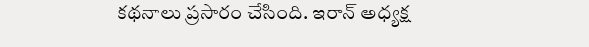కథనాలు ప్రసారం చేసింది. ఇరాన్ అధ్యక్ష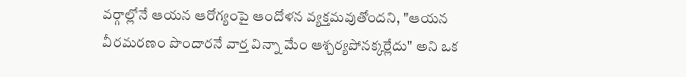వర్గాల్లోనే ఆయన ఆరోగ్యంపై ఆందోళన వ్యక్తమవుతోందని, "ఆయన వీరమరణం పొందారనే వార్త విన్నా మేం ఆశ్చర్యపోనక్కర్లేదు" అని ఒక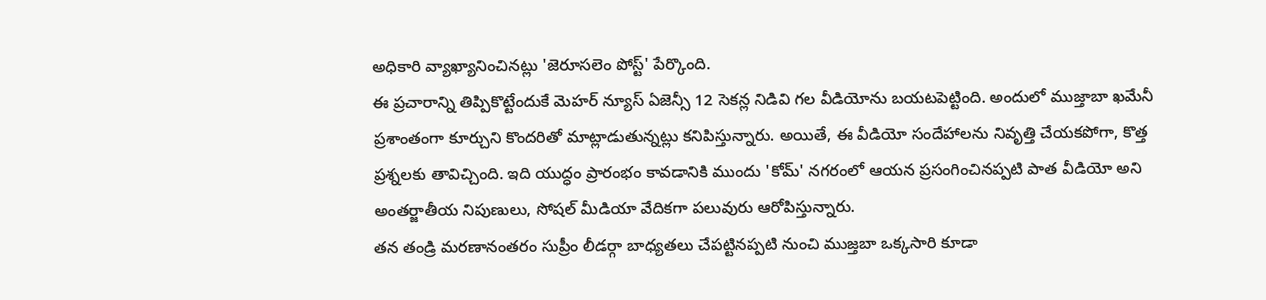అధికారి వ్యాఖ్యానించినట్లు 'జెరూసలెం పోస్ట్' పేర్కొంది.
ఈ ప్రచారాన్ని తిప్పికొట్టేందుకే మెహర్ న్యూస్ ఏజెన్సీ 12 సెకన్ల నిడివి గల వీడియోను బయటపెట్టింది. అందులో ముజ్తాబా ఖమేనీ ప్రశాంతంగా కూర్చుని కొందరితో మాట్లాడుతున్నట్లు కనిపిస్తున్నారు. అయితే, ఈ వీడియో సందేహాలను నివృత్తి చేయకపోగా, కొత్త ప్రశ్నలకు తావిచ్చింది. ఇది యుద్ధం ప్రారంభం కావడానికి ముందు 'కోమ్' నగరంలో ఆయన ప్రసంగించినప్పటి పాత వీడియో అని అంతర్జాతీయ నిపుణులు, సోషల్ మీడియా వేదికగా పలువురు ఆరోపిస్తున్నారు.
తన తండ్రి మరణానంతరం సుప్రీం లీడర్గా బాధ్యతలు చేపట్టినప్పటి నుంచి ముజ్తబా ఒక్కసారి కూడా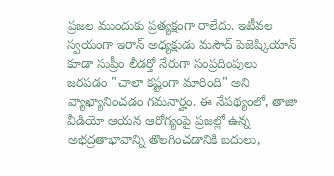ప్రజల ముందుకు ప్రత్యక్షంగా రాలేదు. ఇటీవల స్వయంగా ఇరాన్ అధ్యక్షుడు మసౌద్ పెజెష్కియాన్ కూడా సుప్రీం లీడర్తో నేరుగా సంప్రదింపులు జరపడం "చాలా కష్టంగా మారింది" అని వ్యాఖ్యానించడం గమనార్హం. ఈ నేపథ్యంలో, తాజా వీడియో ఆయన ఆరోగ్యంపై ప్రజల్లో ఉన్న అభద్రతాభావాన్ని తొలగించడానికి బదులు,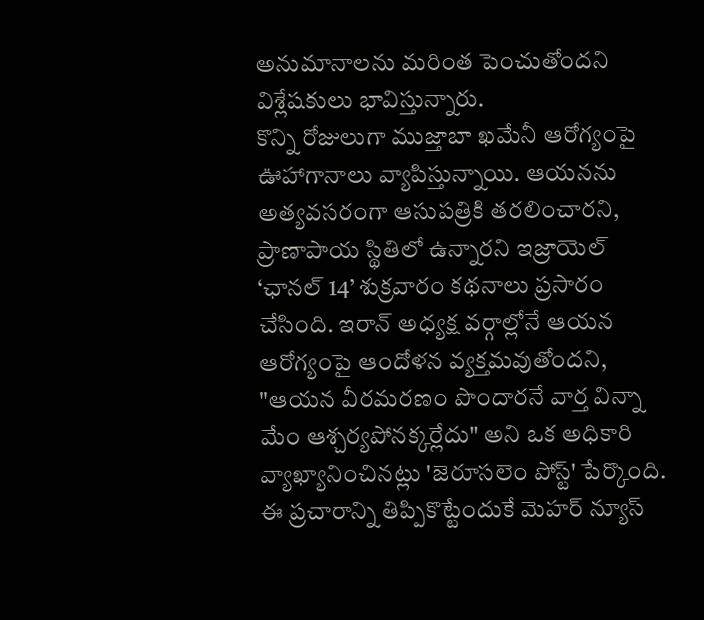అనుమానాలను మరింత పెంచుతోందని విశ్లేషకులు భావిస్తున్నారు.
కొన్ని రోజులుగా ముజ్తాబా ఖమేనీ ఆరోగ్యంపై ఊహాగానాలు వ్యాపిస్తున్నాయి. ఆయనను అత్యవసరంగా ఆసుపత్రికి తరలించారని, ప్రాణాపాయ స్థితిలో ఉన్నారని ఇజ్రాయెల్ ‘ఛానల్ 14’ శుక్రవారం కథనాలు ప్రసారం చేసింది. ఇరాన్ అధ్యక్ష వర్గాల్లోనే ఆయన ఆరోగ్యంపై ఆందోళన వ్యక్తమవుతోందని, "ఆయన వీరమరణం పొందారనే వార్త విన్నా మేం ఆశ్చర్యపోనక్కర్లేదు" అని ఒక అధికారి వ్యాఖ్యానించినట్లు 'జెరూసలెం పోస్ట్' పేర్కొంది.
ఈ ప్రచారాన్ని తిప్పికొట్టేందుకే మెహర్ న్యూస్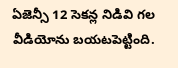ఏజెన్సీ 12 సెకన్ల నిడివి గల వీడియోను బయటపెట్టింది.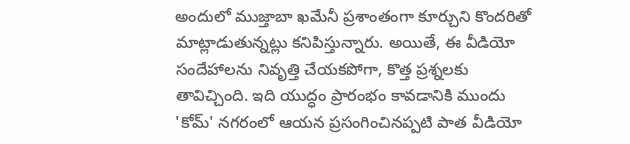అందులో ముజ్తాబా ఖమేనీ ప్రశాంతంగా కూర్చుని కొందరితో మాట్లాడుతున్నట్లు కనిపిస్తున్నారు. అయితే, ఈ వీడియో సందేహాలను నివృత్తి చేయకపోగా, కొత్త ప్రశ్నలకు తావిచ్చింది. ఇది యుద్ధం ప్రారంభం కావడానికి ముందు 'కోమ్' నగరంలో ఆయన ప్రసంగించినప్పటి పాత వీడియో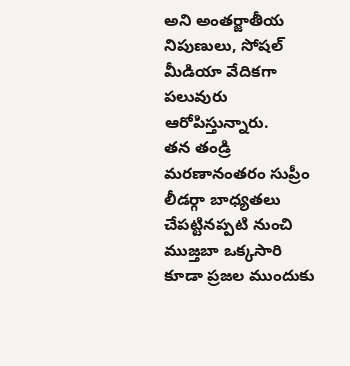అని అంతర్జాతీయ నిపుణులు, సోషల్ మీడియా వేదికగా పలువురు ఆరోపిస్తున్నారు.
తన తండ్రి మరణానంతరం సుప్రీం లీడర్గా బాధ్యతలు చేపట్టినప్పటి నుంచి ముజ్తబా ఒక్కసారి కూడా ప్రజల ముందుకు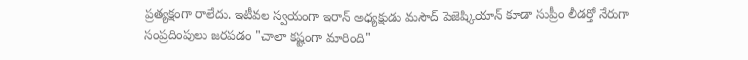ప్రత్యక్షంగా రాలేదు. ఇటీవల స్వయంగా ఇరాన్ అధ్యక్షుడు మసౌద్ పెజెష్కియాన్ కూడా సుప్రీం లీడర్తో నేరుగా సంప్రదింపులు జరపడం "చాలా కష్టంగా మారింది"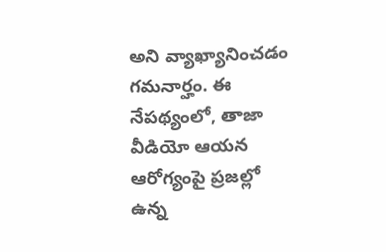అని వ్యాఖ్యానించడం గమనార్హం. ఈ నేపథ్యంలో, తాజా వీడియో ఆయన ఆరోగ్యంపై ప్రజల్లో ఉన్న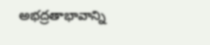అభద్రతాభావాన్ని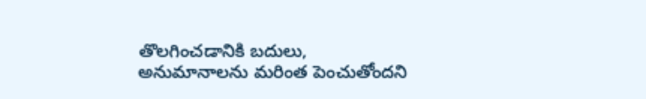తొలగించడానికి బదులు, అనుమానాలను మరింత పెంచుతోందని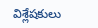విశ్లేషకులు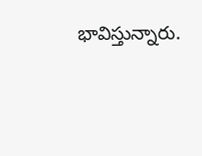భావిస్తున్నారు.